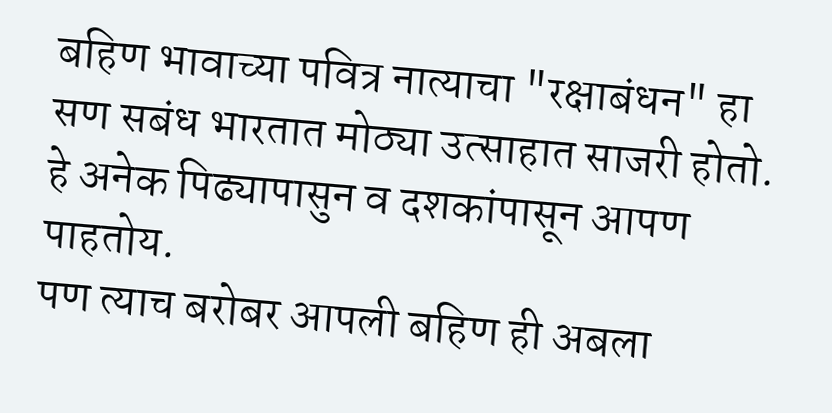बहिण भावाच्या पवित्र नात्याचा "रक्षाबंधन" हा सण सबंध भारतात मोठ्या उत्साहात साजरी होतो. हे अनेक पिढ्यापासुन व दशकांपासून आपण पाहतोय.
पण त्याच बरोबर आपली बहिण ही अबला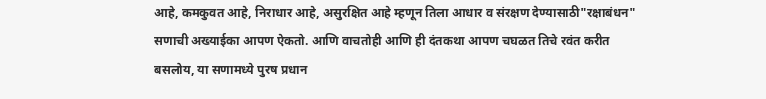आहे, कमकुवत आहे, निराधार आहे, असुरक्षित आहे म्हणून तिला आधार व संरक्षण देण्यासाठी"रक्षाबंधन" सणाची अख्याईका आपण ऐकतो. आणि वाचतोही आणि ही दंतकथा आपण चघळत तिचे रवंत करीत बसलोय, या सणामध्ये पुरष प्रधान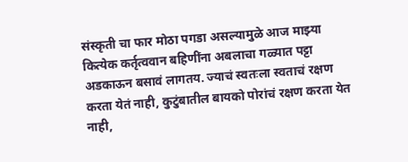संस्कृती चा फार मोठा पगडा असल्यामुळे आज माझ्या कित्येक कर्तृत्ववान बहिणींना अबलाचा गळ्यात पट्टा अडकाऊन बसावं लागतय. ज्याचं स्वतःला स्वताचं रक्षण करता येतं नाही, कुटुंबातील बायको पोरांचं रक्षण करता येत नाही,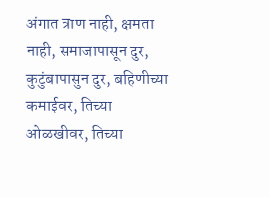अंगात त्राण नाही, क्षमता नाही, समाजापासून दुर, कुटुंबापासुन दुर, बहिणीच्या कमाईवर, तिच्या ओळखीवर, तिच्या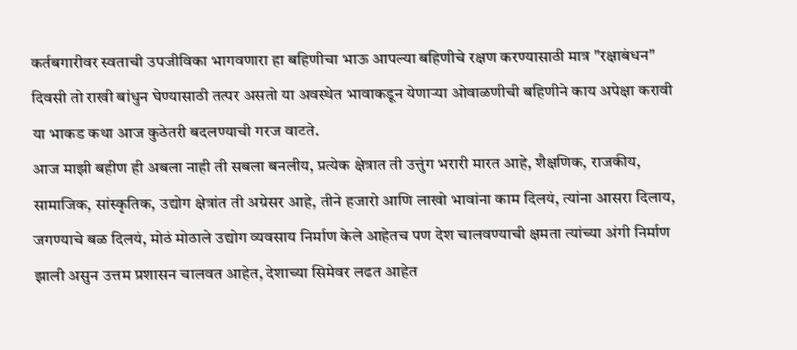कर्तबगारीवर स्वताची उपजीविका भागवणारा हा बहिणीचा भाऊ आपल्या बहिणीचे रक्षण करण्यासाठी मात्र "रक्षाबंधन" दिवसी तो राखी बांधुन घेण्यासाठी तत्पर असतो या अवस्थेत भावाकडून येणाऱ्या ओवाळणीची बहिणीने काय अपेक्षा करावी या भाकड कथा आज कुठेतरी बदलण्याची गरज वाटते.
आज माझी बहीण ही अबला नाही ती सबला बनलीय, प्रत्येक क्षेत्रात ती उत्तुंग भरारी मारत आहे, शैक्षणिक, राजकीय, सामाजिक, सांस्कृतिक, उद्योग क्षेत्रांत ती अग्रेसर आहे, तीने हजारो आणि लाखो भावांना काम दिलयं, त्यांना आसरा दिलाय, जगण्याचे बळ दिलयं, मोठं मोठाले उद्योग व्यवसाय निर्माण केले आहेतच पण देश चालवण्याची क्षमता त्यांच्या अंगी निर्माण झाली असुन उत्तम प्रशासन चालवत आहेत, देशाच्या सिमेवर लढत आहेत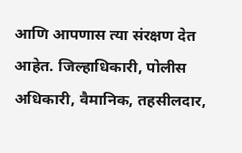आणि आपणास त्या संरक्षण देत आहेत. जिल्हाधिकारी, पोलीस अधिकारी, वैमानिक, तहसीलदार,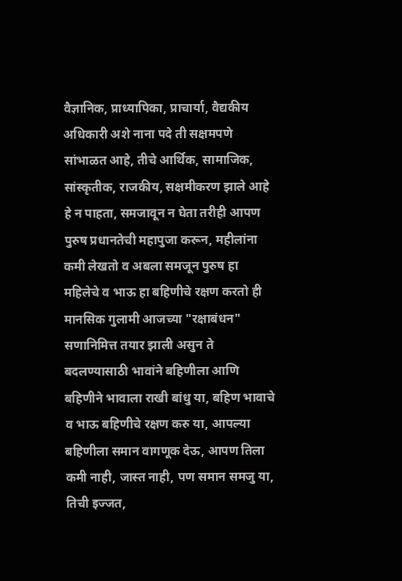वैज्ञानिक, प्राध्यापिका, प्राचार्या, वैद्यकीय अधिकारी अशे नाना पदे ती सक्षमपणे सांभाळत आहे, तीचे आर्थिक, सामाजिक, सांस्कृतीक, राजकीय, सक्षमीकरण झाले आहे हे न पाहता, समजावून न घेता तरीही आपण पुरुष प्रधानतेची महापुजा करून, महीलांना कमी लेखतो व अबला समजून पुरुष हा महिलेचे व भाऊ हा बहिणीचे रक्षण करतो ही मानसिक गुलामी आजच्या "रक्षाबंधन" सणानिमित्त तयार झाली असुन ते बदलण्यासाठी भावांने बहिणीला आणि बहिणीने भावाला राखी बांधु या, बहिण भावाचे व भाऊ बहिणीचे रक्षण करु या, आपल्या बहिणीला समान वागणूक देऊ, आपण तिला कमी नाही, जास्त नाही, पण समान समजु या, तिची इज्जत,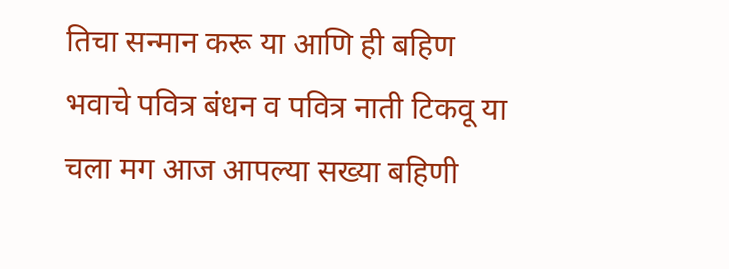तिचा सन्मान करू या आणि ही बहिण भवाचे पवित्र बंधन व पवित्र नाती टिकवू या
चला मग आज आपल्या सख्या बहिणी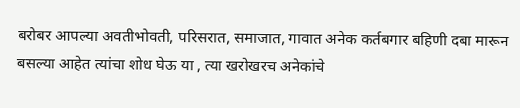बरोबर आपल्या अवतीभोवती, परिसरात, समाजात, गावात अनेक कर्तबगार बहिणी दबा मारून बसल्या आहेत त्यांचा शोध घेऊ या , त्या खरोखरच अनेकांचे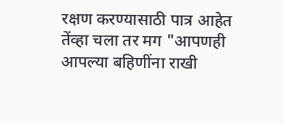रक्षण करण्यासाठी पात्र आहेत तेंव्हा चला तर मग "आपणही आपल्या बहिणींना राखी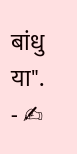बांधु या".
- ✍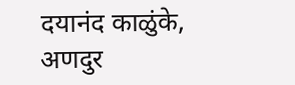दयानंद काळुंके, अणदुर